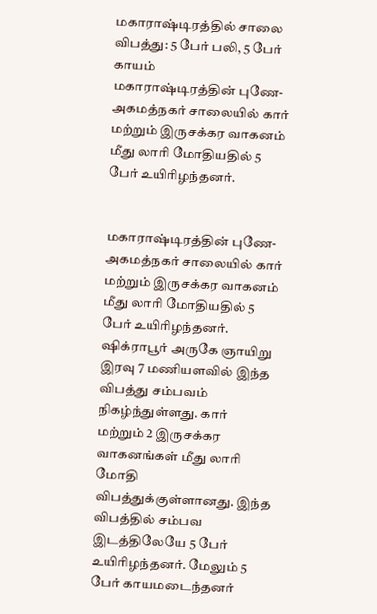மகாராஷ்டிரத்தில் சாலை விபத்து: 5 பேர் பலி, 5 பேர் காயம்
மகாராஷ்டிரத்தின் புணே-அகமத்நகர் சாலையில் கார் மற்றும் இருசக்கர வாகனம் மீது லாரி மோதியதில் 5 பேர் உயிரிழந்தனர்.


மகாராஷ்டிரத்தின் புணே-அகமத்நகர் சாலையில் கார் மற்றும் இருசக்கர வாகனம் மீது லாரி மோதியதில் 5 பேர் உயிரிழந்தனர்.
ஷிக்ராபூர் அருகே ஞாயிறு இரவு 7 மணியளவில் இந்த விபத்து சம்பவம் நிகழ்ந்துள்ளது. கார் மற்றும் 2 இருசக்கர வாகனங்கள் மீது லாரி மோதி விபத்துக்குள்ளானது. இந்த விபத்தில் சம்பவ இடத்திலேயே 5 பேர் உயிரிழந்தனர். மேலும் 5 பேர் காயமடைந்தனர்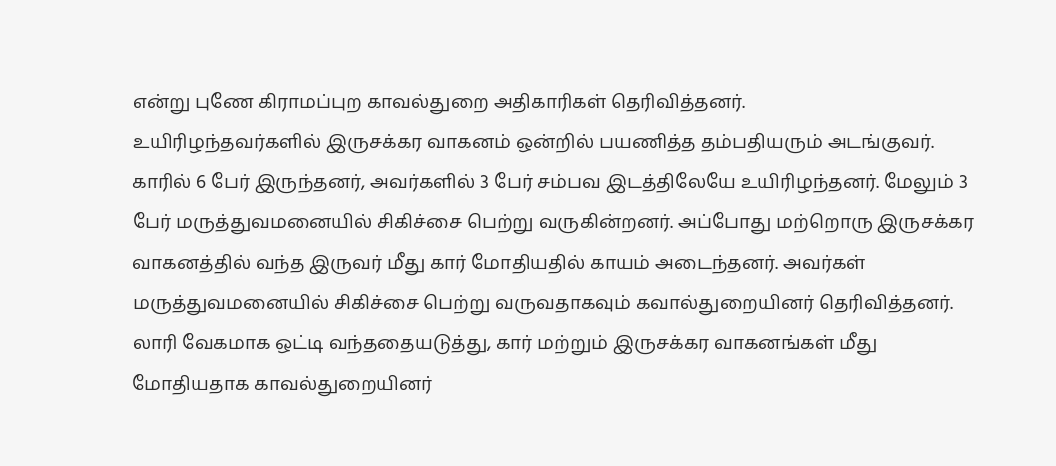என்று புணே கிராமப்புற காவல்துறை அதிகாரிகள் தெரிவித்தனர்.
உயிரிழந்தவர்களில் இருசக்கர வாகனம் ஒன்றில் பயணித்த தம்பதியரும் அடங்குவர். காரில் 6 பேர் இருந்தனர், அவர்களில் 3 பேர் சம்பவ இடத்திலேயே உயிரிழந்தனர். மேலும் 3 பேர் மருத்துவமனையில் சிகிச்சை பெற்று வருகின்றனர். அப்போது மற்றொரு இருசக்கர வாகனத்தில் வந்த இருவர் மீது கார் மோதியதில் காயம் அடைந்தனர். அவர்கள் மருத்துவமனையில் சிகிச்சை பெற்று வருவதாகவும் கவால்துறையினர் தெரிவித்தனர்.
லாரி வேகமாக ஒட்டி வந்ததையடுத்து, கார் மற்றும் இருசக்கர வாகனங்கள் மீது மோதியதாக காவல்துறையினர்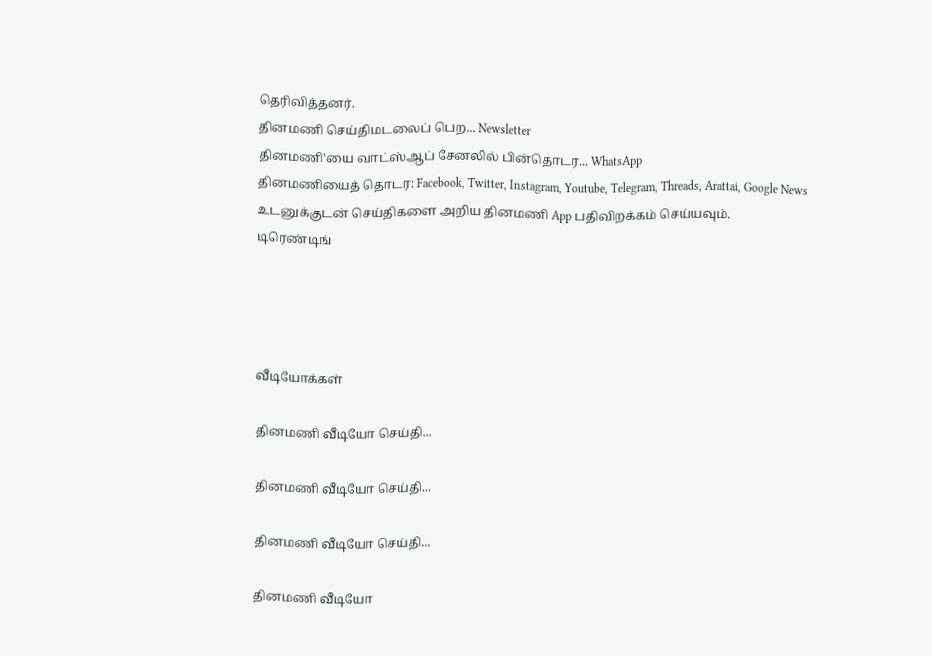தெரிவித்தனர்.
தினமணி செய்திமடலைப் பெற... Newsletter
தினமணி'யை வாட்ஸ்ஆப் சேனலில் பின்தொடர... WhatsApp
தினமணியைத் தொடர: Facebook, Twitter, Instagram, Youtube, Telegram, Threads, Arattai, Google News
உடனுக்குடன் செய்திகளை அறிய தினமணி App பதிவிறக்கம் செய்யவும்.
டிரெண்டிங்




வீடியோக்கள்

தினமணி வீடியோ செய்தி...

தினமணி வீடியோ செய்தி...

தினமணி வீடியோ செய்தி...

தினமணி வீடியோ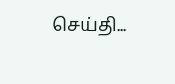செய்தி...